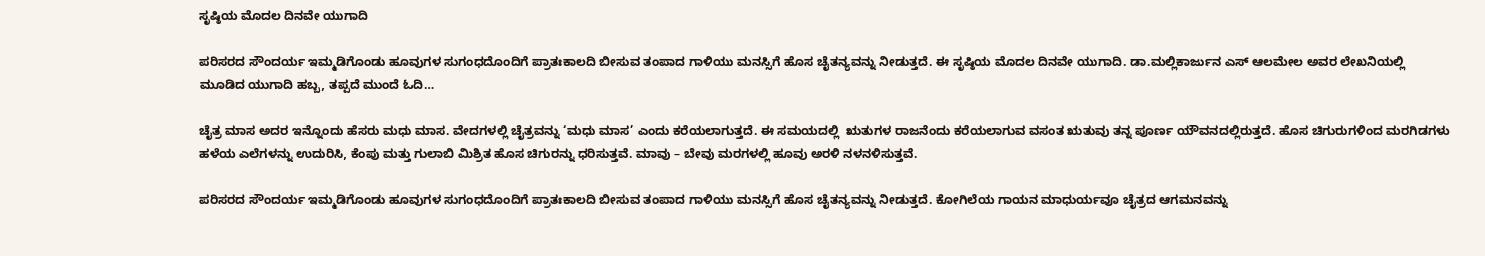ಸೃಷ್ಠಿಯ ಮೊದಲ ದಿನವೇ ಯುಗಾದಿ

ಪರಿಸರದ ಸೌಂದರ್ಯ ಇಮ್ಮಡಿಗೊಂಡು ಹೂವುಗಳ ಸುಗಂಧದೊಂದಿಗೆ ಪ್ರಾತಃಕಾಲದಿ ಬೀಸುವ ತಂಪಾದ ಗಾಳಿಯು ಮನಸ್ಸಿಗೆ ಹೊಸ ಚೈತನ್ಯವನ್ನು ನೀಡುತ್ತದೆ. ಈ ಸೃಷ್ಠಿಯ ಮೊದಲ ದಿನವೇ ಯುಗಾದಿ. ಡಾ.ಮಲ್ಲಿಕಾರ್ಜುನ ಎಸ್ ಆಲಮೇಲ ಅವರ ಲೇಖನಿಯಲ್ಲಿ ಮೂಡಿದ ಯುಗಾದಿ ಹಬ್ಬ, ತಪ್ಪದೆ ಮುಂದೆ ಓದಿ…

ಚೈತ್ರ ಮಾಸ ಅದರ ಇನ್ನೊಂದು ಹೆಸರು ಮಧು ಮಾಸ. ವೇದಗಳಲ್ಲಿ ಚೈತ್ರವನ್ನು ‘ಮಧು ಮಾಸ’ ಎಂದು ಕರೆಯಲಾಗುತ್ತದೆ. ಈ ಸಮಯದಲ್ಲಿ  ಋತುಗಳ ರಾಜನೆಂದು ಕರೆಯಲಾಗುವ ವಸಂತ ಋತುವು ತನ್ನ ಪೂರ್ಣ ಯೌವನದಲ್ಲಿರುತ್ತದೆ. ಹೊಸ ಚಿಗುರುಗಳಿಂದ ಮರಗಿಡಗಳು ಹಳೆಯ ಎಲೆಗಳನ್ನು ಉದುರಿಸಿ, ಕೆಂಪು ಮತ್ತು ಗುಲಾಬಿ ಮಿಶ್ರಿತ ಹೊಸ ಚಿಗುರನ್ನು ಧರಿಸುತ್ತವೆ. ಮಾವು – ಬೇವು ಮರಗಳಲ್ಲಿ ಹೂವು ಅರಳಿ ನಳನಳಿಸುತ್ತವೆ.

ಪರಿಸರದ ಸೌಂದರ್ಯ ಇಮ್ಮಡಿಗೊಂಡು ಹೂವುಗಳ ಸುಗಂಧದೊಂದಿಗೆ ಪ್ರಾತಃಕಾಲದಿ ಬೀಸುವ ತಂಪಾದ ಗಾಳಿಯು ಮನಸ್ಸಿಗೆ ಹೊಸ ಚೈತನ್ಯವನ್ನು ನೀಡುತ್ತದೆ. ಕೋಗಿಲೆಯ ಗಾಯನ ಮಾಧುರ್ಯವೂ ಚೈತ್ರದ ಆಗಮನವನ್ನು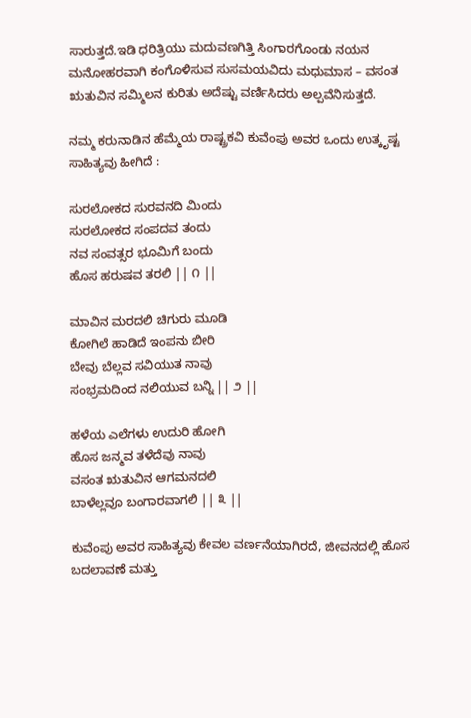ಸಾರುತ್ತದೆ.ಇಡಿ ಧರಿತ್ರಿಯು ಮದುವಣಗಿತ್ತಿ ಸಿಂಗಾರಗೊಂಡು ನಯನ ಮನೋಹರವಾಗಿ ಕಂಗೊಳಿಸುವ ಸುಸಮಯವಿದು ಮಧುಮಾಸ – ವಸಂತ ಋತುವಿನ ಸಮ್ಮಿಲನ ಕುರಿತು ಅದೆಷ್ಟು ವರ್ಣಿಸಿದರು ಅಲ್ಪವೆನಿಸುತ್ತದೆ.

ನಮ್ಮ ಕರುನಾಡಿನ ಹೆಮ್ಮೆಯ ರಾಷ್ಟ್ರಕವಿ ಕುವೆಂಪು ಅವರ ಒಂದು ಉತ್ಕೃಷ್ಟ ಸಾಹಿತ್ಯವು ಹೀಗಿದೆ :

ಸುರಲೋಕದ ಸುರವನದಿ ಮಿಂದು
ಸುರಲೋಕದ ಸಂಪದವ ತಂದು
ನವ ಸಂವತ್ಸರ ಭೂಮಿಗೆ ಬಂದು
ಹೊಸ ಹರುಷವ ತರಲಿ || ೧ ||

ಮಾವಿನ ಮರದಲಿ ಚಿಗುರು ಮೂಡಿ
ಕೋಗಿಲೆ ಹಾಡಿದೆ ಇಂಪನು ಬೀರಿ
ಬೇವು ಬೆಲ್ಲವ ಸವಿಯುತ ನಾವು
ಸಂಭ್ರಮದಿಂದ ನಲಿಯುವ ಬನ್ನಿ || ೨ ||

ಹಳೆಯ ಎಲೆಗಳು ಉದುರಿ ಹೋಗಿ
ಹೊಸ ಜನ್ಮವ ತಳೆದೆವು ನಾವು
ವಸಂತ ಋತುವಿನ ಆಗಮನದಲಿ
ಬಾಳೆಲ್ಲವೂ ಬಂಗಾರವಾಗಲಿ || ೩ ||

ಕುವೆಂಪು ಅವರ ಸಾಹಿತ್ಯವು ಕೇವಲ ವರ್ಣನೆಯಾಗಿರದೆ, ಜೀವನದಲ್ಲಿ ಹೊಸ ಬದಲಾವಣೆ ಮತ್ತು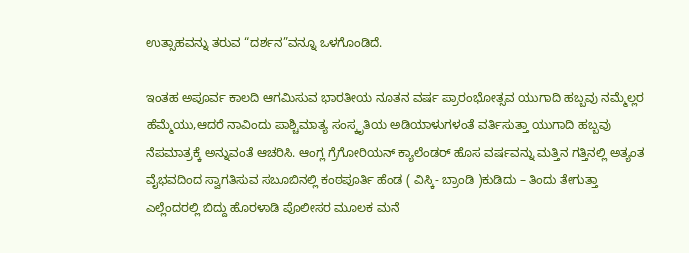ಉತ್ಸಾಹವನ್ನು ತರುವ “ದರ್ಶನ”ವನ್ನೂ ಒಳಗೊಂಡಿದೆ.

ಇಂತಹ ಅಪೂರ್ವ ಕಾಲದಿ ಆಗಮಿಸುವ ಭಾರತೀಯ ನೂತನ ವರ್ಷ ಪ್ರಾರಂಭೋತ್ಸವ ಯುಗಾದಿ ಹಬ್ಬವು ನಮ್ಮೆಲ್ಲರ ಹೆಮ್ಮೆಯು,ಆದರೆ ನಾವಿಂದು ಪಾಶ್ಚಿಮಾತ್ಯ ಸಂಸ್ಕೃತಿಯ ಅಡಿಯಾಳುಗಳಂತೆ ವರ್ತಿಸುತ್ತಾ ಯುಗಾದಿ ಹಬ್ಬವು ನೆಪಮಾತ್ರಕ್ಕೆ ಅನ್ನುವಂತೆ ಆಚರಿಸಿ. ಆಂಗ್ಲ ಗ್ರೆಗೋರಿಯನ್ ಕ್ಯಾಲೆಂಡರ್ ಹೊಸ ವರ್ಷವನ್ನು ಮತ್ತಿನ ಗತ್ತಿನಲ್ಲಿ ಅತ್ಯಂತ ವೈಭವದಿಂದ ಸ್ವಾಗತಿಸುವ ಸಬೂಬಿನಲ್ಲಿ ಕಂಠಪೂರ್ತಿ ಹೆಂಡ ( ವಿಸ್ಕಿ- ಬ್ರಾಂಡಿ )ಕುಡಿದು – ತಿಂದು ತೇಗುತ್ತಾ ಎಲ್ಲೆಂದರಲ್ಲಿ ಬಿದ್ದು ಹೊರಳಾಡಿ ಪೊಲೀಸರ ಮೂಲಕ ಮನೆ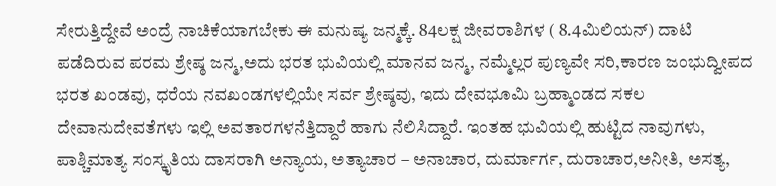ಸೇರುತ್ತಿದ್ದೇವೆ ಅಂದ್ರೆ ನಾಚಿಕೆಯಾಗಬೇಕು ಈ ಮನುಷ್ಯ ಜನ್ಮಕ್ಕೆ. 84ಲಕ್ಷ ಜೀವರಾಶಿಗಳ ( 8.4ಮಿಲಿಯನ್) ದಾಟಿ ಪಡೆದಿರುವ ಪರಮ ಶ್ರೇಷ್ಠ ಜನ್ಮ,ಅದು ಭರತ ಭುವಿಯಲ್ಲಿ ಮಾನವ ಜನ್ಮ, ನಮ್ಮೆಲ್ಲರ ಪುಣ್ಯವೇ ಸರಿ,ಕಾರಣ ಜಂಭುದ್ವೀಪದ ಭರತ ಖಂಡವು, ಧರೆಯ ನವಖಂಡಗಳಲ್ಲಿಯೇ ಸರ್ವ ಶ್ರೇಷ್ಠವು, ಇದು ದೇವಭೂಮಿ ಬ್ರಹ್ಮಾಂಡದ ಸಕಲ ದೇವಾನುದೇವತೆಗಳು ಇಲ್ಲಿ ಅವತಾರಗಳನೆತ್ತಿದ್ದಾರೆ ಹಾಗು ನೆಲಿಸಿದ್ದಾರೆ. ಇಂತಹ ಭುವಿಯಲ್ಲಿ ಹುಟ್ಟಿದ ನಾವುಗಳು, ಪಾಶ್ಚಿಮಾತ್ಯ ಸಂಸ್ಕೃತಿಯ ದಾಸರಾಗಿ ಅನ್ಯಾಯ, ಅತ್ಯಾಚಾರ – ಅನಾಚಾರ, ದುರ್ಮಾರ್ಗ, ದುರಾಚಾರ,ಅನೀತಿ, ಅಸತ್ಯ,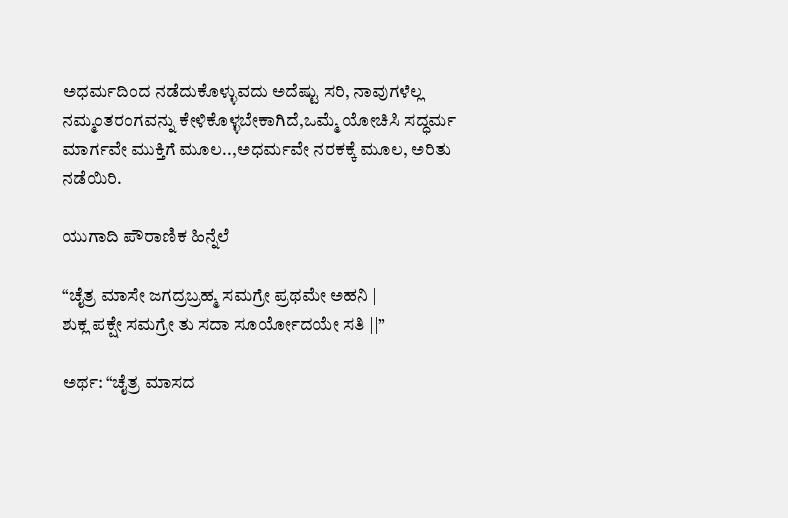ಅಧರ್ಮದಿಂದ ನಡೆದುಕೊಳ್ಳುವದು ಅದೆಷ್ಟು ಸರಿ, ನಾವುಗಳೆಲ್ಲ ನಮ್ಮಂತರಂಗವನ್ನು ಕೇಳಿಕೊಳ್ಳಬೇಕಾಗಿದೆ,ಒಮ್ಮೆ ಯೋಚಿಸಿ ಸದ್ಧರ್ಮ ಮಾರ್ಗವೇ ಮುಕ್ತಿಗೆ ಮೂಲ..,ಅಧರ್ಮವೇ ನರಕಕ್ಕೆ ಮೂಲ, ಅರಿತು ನಡೆಯಿರಿ.

ಯುಗಾದಿ ಪೌರಾಣಿಕ ಹಿನ್ನೆಲೆ

“ಚೈತ್ರ ಮಾಸೇ ಜಗದ್ರಬ್ರಹ್ಮ ಸಮಗ್ರೇ ಪ್ರಥಮೇ ಅಹನಿ |
ಶುಕ್ಲ ಪಕ್ಷೇ ಸಮಗ್ರೇ ತು ಸದಾ ಸೂರ್ಯೋದಯೇ ಸತಿ ||”

ಅರ್ಥ: “ಚೈತ್ರ ಮಾಸದ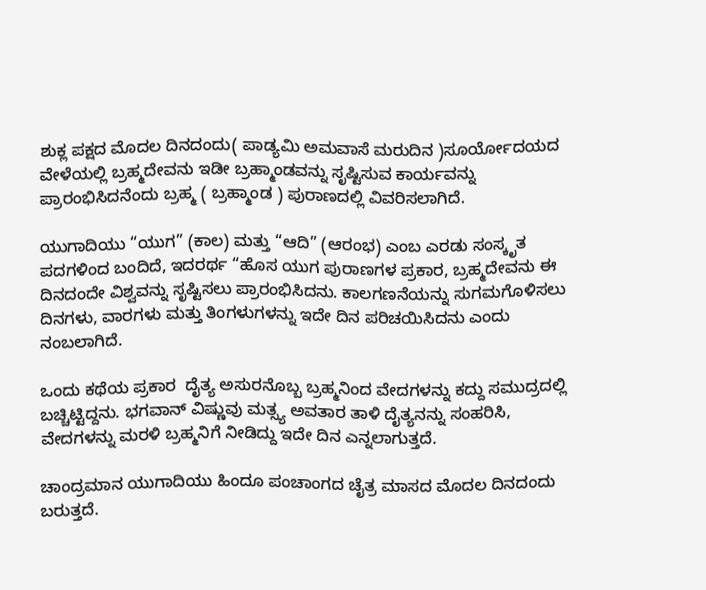ಶುಕ್ಲ ಪಕ್ಷದ ಮೊದಲ ದಿನದಂದು( ಪಾಡ್ಯಮಿ ಅಮವಾಸೆ ಮರುದಿನ )ಸೂರ್ಯೋದಯದ ವೇಳೆಯಲ್ಲಿ ಬ್ರಹ್ಮದೇವನು ಇಡೀ ಬ್ರಹ್ಮಾಂಡವನ್ನು ಸೃಷ್ಟಿಸುವ ಕಾರ್ಯವನ್ನು ಪ್ರಾರಂಭಿಸಿದನೆಂದು ಬ್ರಹ್ಮ ( ಬ್ರಹ್ಮಾಂಡ ) ಪುರಾಣದಲ್ಲಿ ವಿವರಿಸಲಾಗಿದೆ.

ಯುಗಾದಿಯು “ಯುಗ” (ಕಾಲ) ಮತ್ತು “ಆದಿ” (ಆರಂಭ) ಎಂಬ ಎರಡು ಸಂಸ್ಕೃತ ಪದಗಳಿಂದ ಬಂದಿದೆ, ಇದರರ್ಥ “ಹೊಸ ಯುಗ ಪುರಾಣಗಳ ಪ್ರಕಾರ, ಬ್ರಹ್ಮದೇವನು ಈ ದಿನದಂದೇ ವಿಶ್ವವನ್ನು ಸೃಷ್ಟಿಸಲು ಪ್ರಾರಂಭಿಸಿದನು. ಕಾಲಗಣನೆಯನ್ನು ಸುಗಮಗೊಳಿಸಲು ದಿನಗಳು, ವಾರಗಳು ಮತ್ತು ತಿಂಗಳುಗಳನ್ನು ಇದೇ ದಿನ ಪರಿಚಯಿಸಿದನು ಎಂದು ನಂಬಲಾಗಿದೆ.

ಒಂದು ಕಥೆಯ ಪ್ರಕಾರ  ದೈತ್ಯ ಅಸುರನೊಬ್ಬ ಬ್ರಹ್ಮನಿಂದ ವೇದಗಳನ್ನು ಕದ್ದು ಸಮುದ್ರದಲ್ಲಿ ಬಚ್ಚಿಟ್ಟಿದ್ದನು. ಭಗವಾನ್ ವಿಷ್ಣುವು ಮತ್ಸ್ಯ ಅವತಾರ ತಾಳಿ ದೈತ್ಯನನ್ನು ಸಂಹರಿಸಿ, ವೇದಗಳನ್ನು ಮರಳಿ ಬ್ರಹ್ಮನಿಗೆ ನೀಡಿದ್ದು ಇದೇ ದಿನ ಎನ್ನಲಾಗುತ್ತದೆ.

ಚಾಂದ್ರಮಾನ ಯುಗಾದಿಯು ಹಿಂದೂ ಪಂಚಾಂಗದ ಚೈತ್ರ ಮಾಸದ ಮೊದಲ ದಿನದಂದು ಬರುತ್ತದೆ.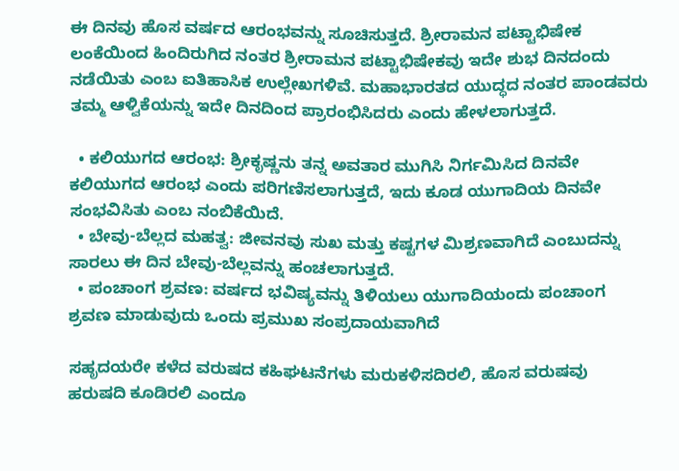ಈ ದಿನವು ಹೊಸ ವರ್ಷದ ಆರಂಭವನ್ನು ಸೂಚಿಸುತ್ತದೆ. ಶ್ರೀರಾಮನ ಪಟ್ಟಾಭಿಷೇಕ ಲಂಕೆಯಿಂದ ಹಿಂದಿರುಗಿದ ನಂತರ ಶ್ರೀರಾಮನ ಪಟ್ಟಾಭಿಷೇಕವು ಇದೇ ಶುಭ ದಿನದಂದು ನಡೆಯಿತು ಎಂಬ ಐತಿಹಾಸಿಕ ಉಲ್ಲೇಖಗಳಿವೆ. ಮಹಾಭಾರತದ ಯುದ್ಧದ ನಂತರ ಪಾಂಡವರು ತಮ್ಮ ಆಳ್ವಿಕೆಯನ್ನು ಇದೇ ದಿನದಿಂದ ಪ್ರಾರಂಭಿಸಿದರು ಎಂದು ಹೇಳಲಾಗುತ್ತದೆ.

  • ಕಲಿಯುಗದ ಆರಂಭ: ಶ್ರೀಕೃಷ್ಣನು ತನ್ನ ಅವತಾರ ಮುಗಿಸಿ ನಿರ್ಗಮಿಸಿದ ದಿನವೇ ಕಲಿಯುಗದ ಆರಂಭ ಎಂದು ಪರಿಗಣಿಸಲಾಗುತ್ತದೆ, ಇದು ಕೂಡ ಯುಗಾದಿಯ ದಿನವೇ ಸಂಭವಿಸಿತು ಎಂಬ ನಂಬಿಕೆಯಿದೆ.
  • ಬೇವು-ಬೆಲ್ಲದ ಮಹತ್ವ: ಜೀವನವು ಸುಖ ಮತ್ತು ಕಷ್ಟಗಳ ಮಿಶ್ರಣವಾಗಿದೆ ಎಂಬುದನ್ನು ಸಾರಲು ಈ ದಿನ ಬೇವು-ಬೆಲ್ಲವನ್ನು ಹಂಚಲಾಗುತ್ತದೆ.
  • ಪಂಚಾಂಗ ಶ್ರವಣ: ವರ್ಷದ ಭವಿಷ್ಯವನ್ನು ತಿಳಿಯಲು ಯುಗಾದಿಯಂದು ಪಂಚಾಂಗ ಶ್ರವಣ ಮಾಡುವುದು ಒಂದು ಪ್ರಮುಖ ಸಂಪ್ರದಾಯವಾಗಿದೆ

ಸಹೃದಯರೇ ಕಳೆದ ವರುಷದ ಕಹಿಘಟನೆಗಳು ಮರುಕಳಿಸದಿರಲಿ, ಹೊಸ ವರುಷವು ಹರುಷದಿ ಕೂಡಿರಲಿ ಎಂದೂ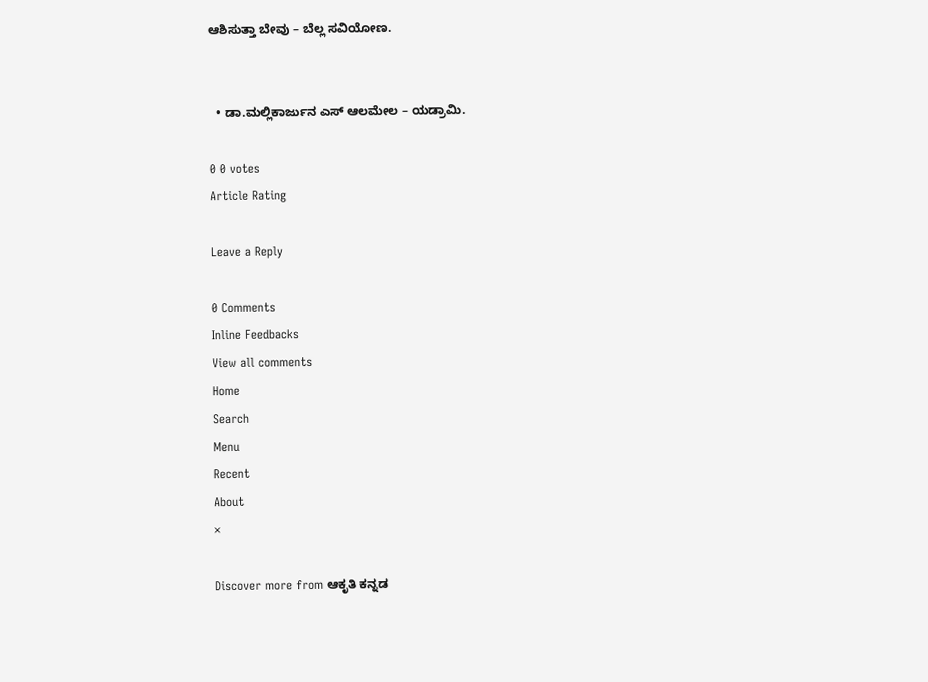ಆಶಿಸುತ್ತಾ ಬೇವು – ಬೆಲ್ಲ ಸವಿಯೋಣ.


  • ಡಾ.ಮಲ್ಲಿಕಾರ್ಜುನ ಎಸ್ ಆಲಮೇಲ – ಯಡ್ರಾಮಿ.

0 0 votes
Article Rating

Leave a Reply

0 Comments
Inline Feedbacks
View all comments
Home
Search
Menu
Recent
About
×

Discover more from ಆಕೃತಿ ಕನ್ನಡ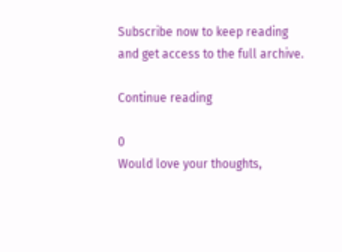Subscribe now to keep reading and get access to the full archive.

Continue reading

0
Would love your thoughts,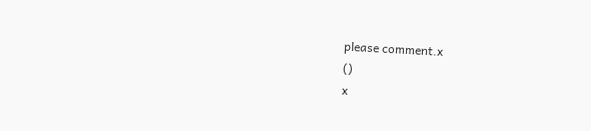please comment.x
()
x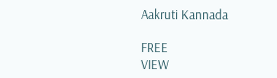Aakruti Kannada

FREE
VIEW